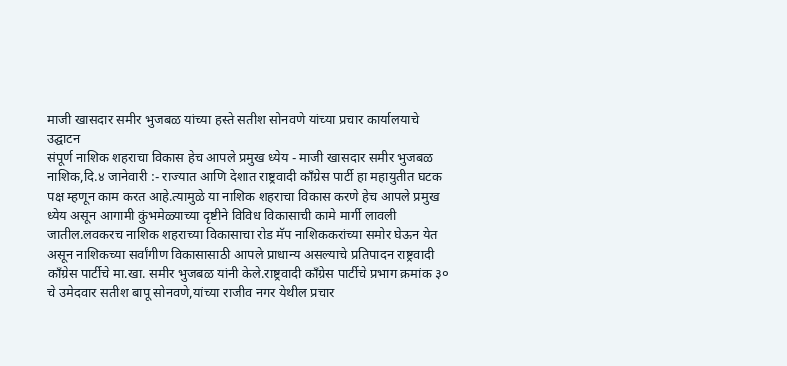माजी खासदार समीर भुजबळ यांच्या हस्ते सतीश सोनवणे यांच्या प्रचार कार्यालयाचे उद्घाटन
संपूर्ण नाशिक शहराचा विकास हेच आपले प्रमुख ध्येय - माजी खासदार समीर भुजबळ
नाशिक,दि.४ जानेवारी :- राज्यात आणि देशात राष्ट्रवादी काँग्रेस पार्टी हा महायुतीत घटक पक्ष म्हणून काम करत आहे.त्यामुळे या नाशिक शहराचा विकास करणे हेच आपले प्रमुख ध्येय असून आगामी कुंभमेळ्याच्या दृष्टीने विविध विकासाची कामे मार्गी लावली जातील.लवकरच नाशिक शहराच्या विकासाचा रोड मॅप नाशिककरांच्या समोर घेऊन येत असून नाशिकच्या सर्वांगीण विकासासाठी आपले प्राधान्य असल्याचे प्रतिपादन राष्ट्रवादी काँग्रेस पार्टीचे मा.खा. समीर भुजबळ यांनी केले.राष्ट्रवादी काँग्रेस पार्टीचे प्रभाग क्रमांक ३० चे उमेदवार सतीश बापू सोनवणे,यांच्या राजीव नगर येथील प्रचार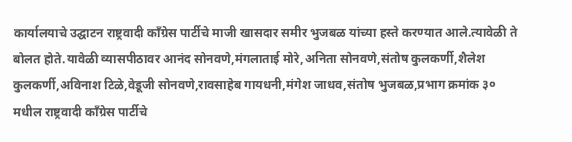कार्यालयाचे उद्घाटन राष्ट्रवादी काँग्रेस पार्टीचे माजी खासदार समीर भुजबळ यांच्या हस्ते करण्यात आले.त्यावेळी ते बोलत होते.यावेळी व्यासपीठावर आनंद सोनवणे,मंगलाताई मोरे,अनिता सोनवणे,संतोष कुलकर्णी,शैलेश कुलकर्णी,अविनाश टिळे,वेडूजी सोनवणे,रावसाहेब गायधनी,मंगेश जाधव,संतोष भुजबळ,प्रभाग क्रमांक ३० मधील राष्ट्रवादी काँग्रेस पार्टीचे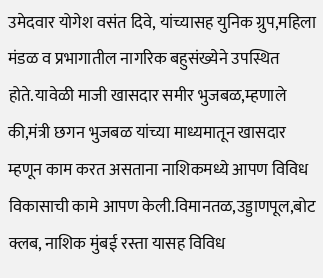उमेदवार योगेश वसंत दिवे, यांच्यासह युनिक ग्रुप,महिला मंडळ व प्रभागातील नागरिक बहुसंख्येने उपस्थित होते.यावेळी माजी खासदार समीर भुजबळ,म्हणाले की,मंत्री छगन भुजबळ यांच्या माध्यमातून खासदार म्हणून काम करत असताना नाशिकमध्ये आपण विविध विकासाची कामे आपण केली.विमानतळ,उड्डाणपूल,बोट क्लब, नाशिक मुंबई रस्ता यासह विविध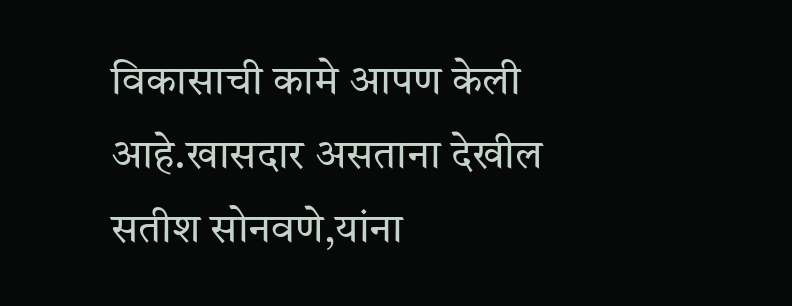विकासाची कामे आपण केली आहे.खासदार असताना देखील सतीश सोनवणे,यांना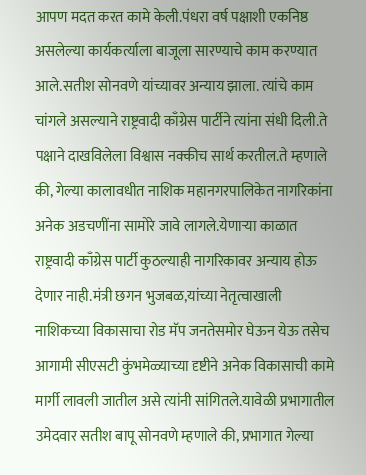आपण मदत करत कामे केली.पंधरा वर्ष पक्षाशी एकनिष्ठ असलेल्या कार्यकर्त्याला बाजूला सारण्याचे काम करण्यात आले.सतीश सोनवणे यांच्यावर अन्याय झाला. त्यांचे काम चांगले असल्याने राष्ट्रवादी काँग्रेस पार्टीने त्यांना संधी दिली.ते पक्षाने दाखविलेला विश्वास नक्कीच सार्थ करतील.ते म्हणाले की, गेल्या कालावधीत नाशिक महानगरपालिकेत नागरिकांना अनेक अडचणींना सामोरे जावे लागले.येणाऱ्या काळात राष्ट्रवादी काँग्रेस पार्टी कुठल्याही नागरिकावर अन्याय होऊ देणार नाही.मंत्री छगन भुजबळ,यांच्या नेतृत्वाखाली नाशिकच्या विकासाचा रोड मॅप जनतेसमोर घेऊन येऊ तसेच आगामी सीएसटी कुंभमेळ्याच्या दृष्टीने अनेक विकासाची कामे मार्गी लावली जातील असे त्यांनी सांगितले.यावेळी प्रभागातील उमेदवार सतीश बापू सोनवणे म्हणाले की, प्रभागात गेल्या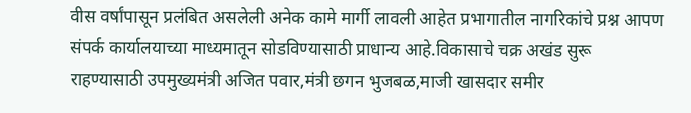वीस वर्षांपासून प्रलंबित असलेली अनेक कामे मार्गी लावली आहेत प्रभागातील नागरिकांचे प्रश्न आपण संपर्क कार्यालयाच्या माध्यमातून सोडविण्यासाठी प्राधान्य आहे.विकासाचे चक्र अखंड सुरू राहण्यासाठी उपमुख्यमंत्री अजित पवार,मंत्री छगन भुजबळ,माजी खासदार समीर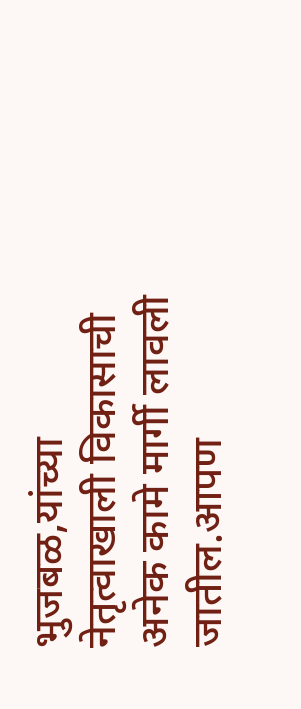भुजबळ,यांच्या नेतृत्वाखाली विकासाची अनेक कामे मार्गी लावली जातील.आपण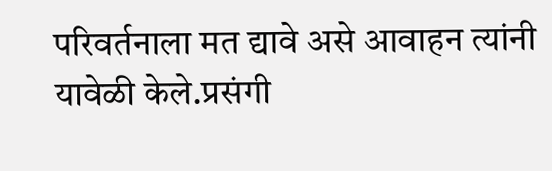परिवर्तनाला मत द्यावे असे आवाहन त्यांनी यावेळी केले.प्रसंगी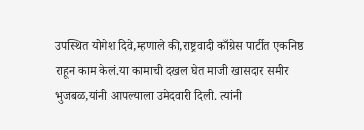उपस्थित योगेश दिवे,म्हणाले की,राष्ट्रवादी काँग्रेस पार्टीत एकनिष्ठ राहून काम केलं.या कामाची दखल घेत माजी खासदार समीर भुजबळ,यांनी आपल्याला उमेदवारी दिली. त्यांनी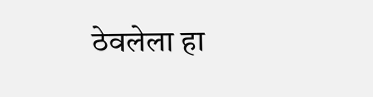ठेवलेला हा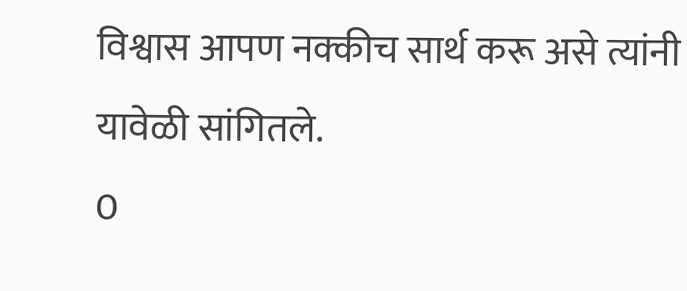विश्वास आपण नक्कीच सार्थ करू असे त्यांनी यावेळी सांगितले.
0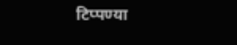टिप्पण्या